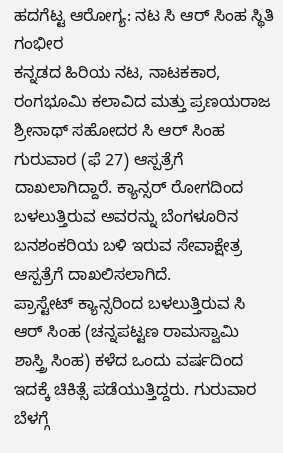ಹದಗೆಟ್ಟ ಆರೋಗ್ಯ: ನಟ ಸಿ ಆರ್ ಸಿಂಹ ಸ್ಥಿತಿ ಗಂಭೀರ
ಕನ್ನಡದ ಹಿರಿಯ ನಟ, ನಾಟಕಕಾರ, ರಂಗಭೂಮಿ ಕಲಾವಿದ ಮತ್ತು ಪ್ರಣಯರಾಜ ಶ್ರೀನಾಥ್ ಸಹೋದರ ಸಿ ಆರ್ ಸಿಂಹ ಗುರುವಾರ (ಫೆ 27) ಆಸ್ಪತ್ರೆಗೆ ದಾಖಲಾಗಿದ್ದಾರೆ. ಕ್ಯಾನ್ಸರ್ ರೋಗದಿಂದ ಬಳಲುತ್ತಿರುವ ಅವರನ್ನು ಬೆಂಗಳೂರಿನ ಬನಶಂಕರಿಯ ಬಳಿ ಇರುವ ಸೇವಾಕ್ಷೇತ್ರ ಆಸ್ಪತ್ರೆಗೆ ದಾಖಲಿಸಲಾಗಿದೆ.
ಪ್ರಾಸ್ಟೇಟ್ ಕ್ಯಾನ್ಸರಿಂದ ಬಳಲುತ್ತಿರುವ ಸಿ ಆರ್ ಸಿಂಹ (ಚನ್ನಪಟ್ಟಣ ರಾಮಸ್ವಾಮಿ ಶಾಸ್ತ್ರಿ ಸಿಂಹ) ಕಳೆದ ಒಂದು ವರ್ಷದಿಂದ ಇದಕ್ಕೆ ಚಿಕಿತ್ಸೆ ಪಡೆಯುತ್ತಿದ್ದರು. ಗುರುವಾರ ಬೆಳಗ್ಗೆ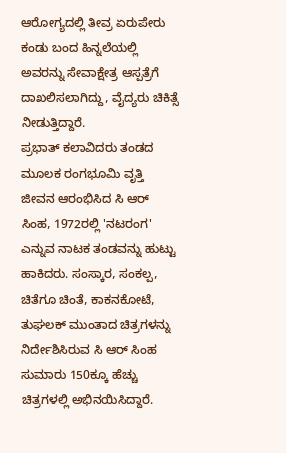ಆರೋಗ್ಯದಲ್ಲಿ ತೀವ್ರ ಏರುಪೇರು ಕಂಡು ಬಂದ ಹಿನ್ನಲೆಯಲ್ಲಿ ಅವರನ್ನು ಸೇವಾಕ್ಷೇತ್ರ ಆಸ್ಪತ್ರೆಗೆ ದಾಖಲಿಸಲಾಗಿದ್ದು, ವೈದ್ಯರು ಚಿಕಿತ್ಸೆ ನೀಡುತ್ತಿದ್ದಾರೆ.
ಪ್ರಭಾತ್ ಕಲಾವಿದರು ತಂಡದ ಮೂಲಕ ರಂಗಭೂಮಿ ವೃತ್ತಿ ಜೀವನ ಆರಂಭಿಸಿದ ಸಿ ಆರ್ ಸಿಂಹ, 1972ರಲ್ಲಿ 'ನಟರಂಗ' ಎನ್ನುವ ನಾಟಕ ತಂಡವನ್ನು ಹುಟ್ಟು ಹಾಕಿದರು. ಸಂಸ್ಕಾರ, ಸಂಕಲ್ಪ, ಚಿತೆಗೂ ಚಿಂತೆ, ಕಾಕನಕೋಟೆ, ತುಘಲಕ್ ಮುಂತಾದ ಚಿತ್ರಗಳನ್ನು ನಿರ್ದೇಶಿಸಿರುವ ಸಿ ಆರ್ ಸಿಂಹ ಸುಮಾರು 150ಕ್ಕೂ ಹೆಚ್ಚು ಚಿತ್ರಗಳಲ್ಲಿ ಅಭಿನಯಿಸಿದ್ದಾರೆ.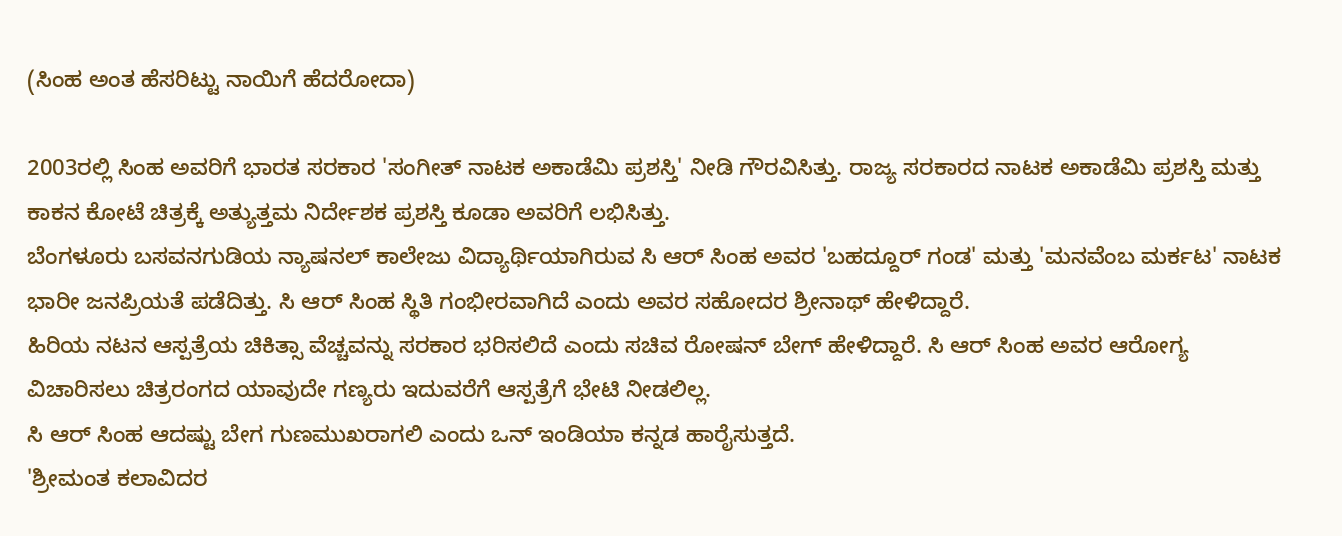(ಸಿಂಹ ಅಂತ ಹೆಸರಿಟ್ಟು ನಾಯಿಗೆ ಹೆದರೋದಾ)

2003ರಲ್ಲಿ ಸಿಂಹ ಅವರಿಗೆ ಭಾರತ ಸರಕಾರ 'ಸಂಗೀತ್ ನಾಟಕ ಅಕಾಡೆಮಿ ಪ್ರಶಸ್ತಿ' ನೀಡಿ ಗೌರವಿಸಿತ್ತು. ರಾಜ್ಯ ಸರಕಾರದ ನಾಟಕ ಅಕಾಡೆಮಿ ಪ್ರಶಸ್ತಿ ಮತ್ತು ಕಾಕನ ಕೋಟೆ ಚಿತ್ರಕ್ಕೆ ಅತ್ಯುತ್ತಮ ನಿರ್ದೇಶಕ ಪ್ರಶಸ್ತಿ ಕೂಡಾ ಅವರಿಗೆ ಲಭಿಸಿತ್ತು.
ಬೆಂಗಳೂರು ಬಸವನಗುಡಿಯ ನ್ಯಾಷನಲ್ ಕಾಲೇಜು ವಿದ್ಯಾರ್ಥಿಯಾಗಿರುವ ಸಿ ಆರ್ ಸಿಂಹ ಅವರ 'ಬಹದ್ದೂರ್ ಗಂಡ' ಮತ್ತು 'ಮನವೆಂಬ ಮರ್ಕಟ' ನಾಟಕ ಭಾರೀ ಜನಪ್ರಿಯತೆ ಪಡೆದಿತ್ತು. ಸಿ ಆರ್ ಸಿಂಹ ಸ್ಥಿತಿ ಗಂಭೀರವಾಗಿದೆ ಎಂದು ಅವರ ಸಹೋದರ ಶ್ರೀನಾಥ್ ಹೇಳಿದ್ದಾರೆ.
ಹಿರಿಯ ನಟನ ಆಸ್ಪತ್ರೆಯ ಚಿಕಿತ್ಸಾ ವೆಚ್ಚವನ್ನು ಸರಕಾರ ಭರಿಸಲಿದೆ ಎಂದು ಸಚಿವ ರೋಷನ್ ಬೇಗ್ ಹೇಳಿದ್ದಾರೆ. ಸಿ ಆರ್ ಸಿಂಹ ಅವರ ಆರೋಗ್ಯ ವಿಚಾರಿಸಲು ಚಿತ್ರರಂಗದ ಯಾವುದೇ ಗಣ್ಯರು ಇದುವರೆಗೆ ಆಸ್ಪತ್ರೆಗೆ ಭೇಟಿ ನೀಡಲಿಲ್ಲ.
ಸಿ ಆರ್ ಸಿಂಹ ಆದಷ್ಟು ಬೇಗ ಗುಣಮುಖರಾಗಲಿ ಎಂದು ಒನ್ ಇಂಡಿಯಾ ಕನ್ನಡ ಹಾರೈಸುತ್ತದೆ.
'ಶ್ರೀಮಂತ ಕಲಾವಿದರ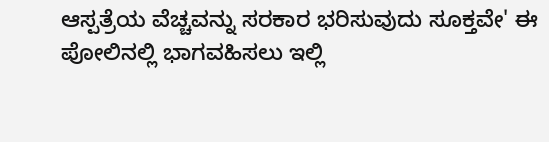ಆಸ್ಪತ್ರೆಯ ವೆಚ್ಚವನ್ನು ಸರಕಾರ ಭರಿಸುವುದು ಸೂಕ್ತವೇ' ಈ ಪೋಲಿನಲ್ಲಿ ಭಾಗವಹಿಸಲು ಇಲ್ಲಿ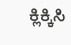ಕ್ಲಿಕ್ಕಿಸಿ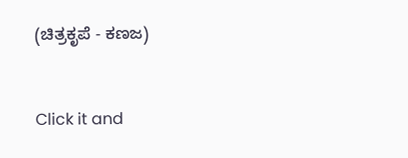(ಚಿತ್ರಕೃಪೆ - ಕಣಜ)


Click it and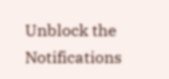Unblock the Notifications